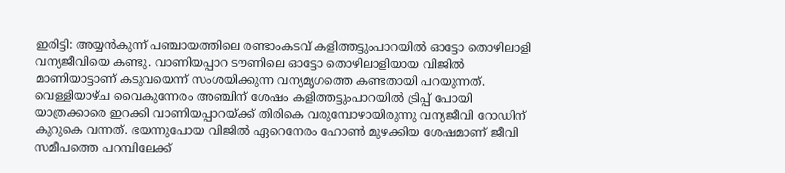ഇരിട്ടി: അയ്യൻകുന്ന് പഞ്ചായത്തിലെ രണ്ടാംകടവ് കളിത്തട്ടുംപാറയിൽ ഓട്ടോ തൊഴിലാളി വന്യജീവിയെ കണ്ടു. വാണിയപ്പാറ ടൗണിലെ ഓട്ടോ തൊഴിലാളിയായ വിജിൽ മാണിയാട്ടാണ് കടുവയെന്ന് സംശയിക്കുന്ന വന്യമൃഗത്തെ കണ്ടതായി പറയുന്നത്.
വെള്ളിയാഴ്ച വൈകുന്നേരം അഞ്ചിന് ശേഷം കളിത്തട്ടുംപാറയിൽ ട്രിപ്പ് പോയി യാത്രക്കാരെ ഇറക്കി വാണിയപ്പാറയ്ക്ക് തിരികെ വരുമ്പോഴായിരുന്നു വന്യജീവി റോഡിന് കുറുകെ വന്നത്. ഭയന്നുപോയ വിജിൽ ഏറെനേരം ഹോൺ മുഴക്കിയ ശേഷമാണ് ജീവി സമീപത്തെ പറമ്പിലേക്ക്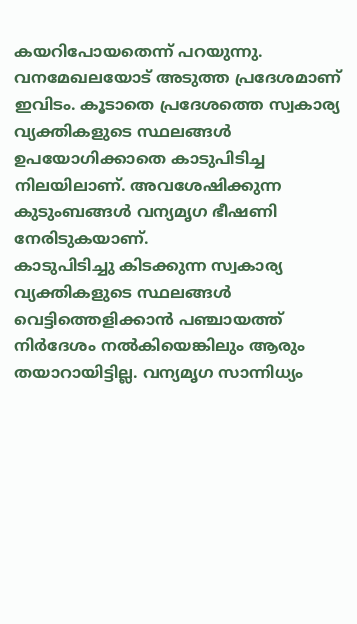കയറിപോയതെന്ന് പറയുന്നു. വനമേഖലയോട് അടുത്ത പ്രദേശമാണ് ഇവിടം. കൂടാതെ പ്രദേശത്തെ സ്വകാര്യ വ്യക്തികളുടെ സ്ഥലങ്ങൾ ഉപയോഗിക്കാതെ കാടുപിടിച്ച നിലയിലാണ്. അവശേഷിക്കുന്ന കുടുംബങ്ങൾ വന്യമൃഗ ഭീഷണി നേരിടുകയാണ്.
കാടുപിടിച്ചു കിടക്കുന്ന സ്വകാര്യ വ്യക്തികളുടെ സ്ഥലങ്ങൾ വെട്ടിത്തെളിക്കാൻ പഞ്ചായത്ത് നിർദേശം നൽകിയെങ്കിലും ആരും തയാറായിട്ടില്ല. വന്യമൃഗ സാന്നിധ്യം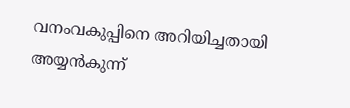വനംവകുപ്പിനെ അറിയിച്ചതായി അയ്യൻകുന്ന്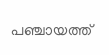പഞ്ചായത്ത്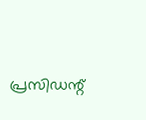പ്രസിഡന്റ്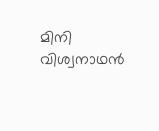മിനി വിശ്വനാഥൻ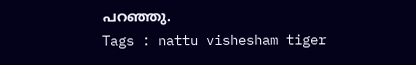പറഞ്ഞു.
Tags : nattu vishesham tiger